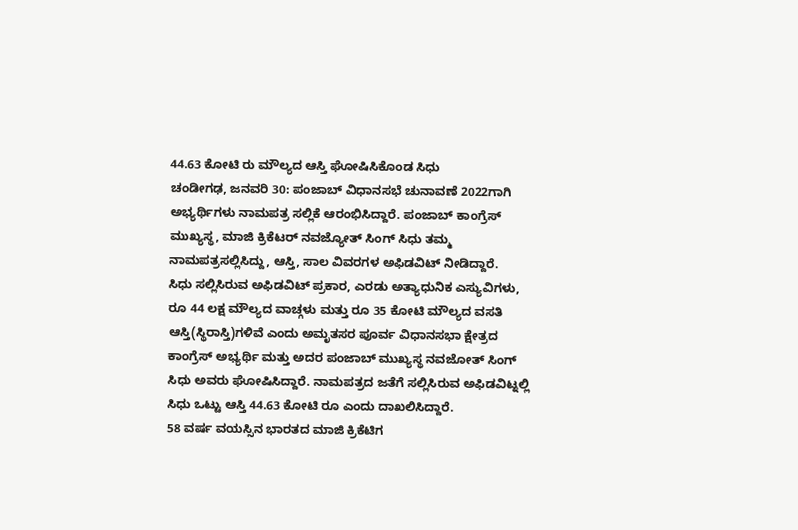44.63 ಕೋಟಿ ರು ಮೌಲ್ಯದ ಆಸ್ತಿ ಘೋಷಿಸಿಕೊಂಡ ಸಿಧು
ಚಂಡೀಗಢ, ಜನವರಿ 30: ಪಂಜಾಬ್ ವಿಧಾನಸಭೆ ಚುನಾವಣೆ 2022ಗಾಗಿ ಅಭ್ಯರ್ಥಿಗಳು ನಾಮಪತ್ರ ಸಲ್ಲಿಕೆ ಆರಂಭಿಸಿದ್ದಾರೆ. ಪಂಜಾಬ್ ಕಾಂಗ್ರೆಸ್ ಮುಖ್ಯಸ್ಥ, ಮಾಜಿ ಕ್ರಿಕೆಟರ್ ನವಜ್ಯೋತ್ ಸಿಂಗ್ ಸಿಧು ತಮ್ಮ ನಾಮಪತ್ರಸಲ್ಲಿಸಿದ್ದು, ಆಸ್ತಿ, ಸಾಲ ವಿವರಗಳ ಅಫಿಡವಿಟ್ ನೀಡಿದ್ದಾರೆ.
ಸಿಧು ಸಲ್ಲಿಸಿರುವ ಅಫಿಡವಿಟ್ ಪ್ರಕಾರ, ಎರಡು ಅತ್ಯಾಧುನಿಕ ಎಸ್ಯುವಿಗಳು, ರೂ 44 ಲಕ್ಷ ಮೌಲ್ಯದ ವಾಚ್ಗಳು ಮತ್ತು ರೂ 35 ಕೋಟಿ ಮೌಲ್ಯದ ವಸತಿ ಆಸ್ತಿ(ಸ್ಥಿರಾಸ್ತಿ)ಗಳಿವೆ ಎಂದು ಅಮೃತಸರ ಪೂರ್ವ ವಿಧಾನಸಭಾ ಕ್ಷೇತ್ರದ ಕಾಂಗ್ರೆಸ್ ಅಭ್ಯರ್ಥಿ ಮತ್ತು ಅದರ ಪಂಜಾಬ್ ಮುಖ್ಯಸ್ಥ ನವಜೋತ್ ಸಿಂಗ್ ಸಿಧು ಅವರು ಘೋಷಿಸಿದ್ದಾರೆ. ನಾಮಪತ್ರದ ಜತೆಗೆ ಸಲ್ಲಿಸಿರುವ ಅಫಿಡವಿಟ್ನಲ್ಲಿ ಸಿಧು ಒಟ್ಟು ಆಸ್ತಿ 44.63 ಕೋಟಿ ರೂ ಎಂದು ದಾಖಲಿಸಿದ್ದಾರೆ.
58 ವರ್ಷ ವಯಸ್ಸಿನ ಭಾರತದ ಮಾಜಿ ಕ್ರಿಕೆಟಿಗ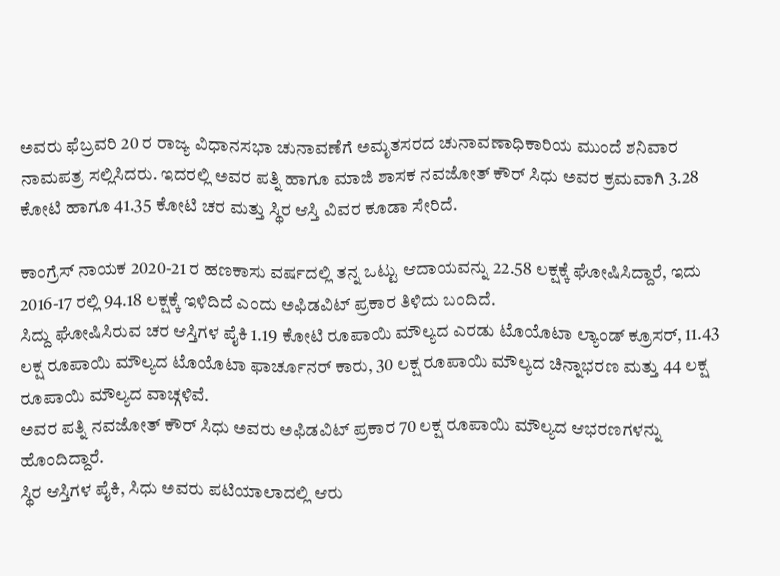ಅವರು ಫೆಬ್ರವರಿ 20 ರ ರಾಜ್ಯ ವಿಧಾನಸಭಾ ಚುನಾವಣೆಗೆ ಅಮೃತಸರದ ಚುನಾವಣಾಧಿಕಾರಿಯ ಮುಂದೆ ಶನಿವಾರ ನಾಮಪತ್ರ ಸಲ್ಲಿಸಿದರು. ಇದರಲ್ಲಿ ಅವರ ಪತ್ನಿ ಹಾಗೂ ಮಾಜಿ ಶಾಸಕ ನವಜೋತ್ ಕೌರ್ ಸಿಧು ಅವರ ಕ್ರಮವಾಗಿ 3.28 ಕೋಟಿ ಹಾಗೂ 41.35 ಕೋಟಿ ಚರ ಮತ್ತು ಸ್ಥಿರ ಆಸ್ತಿ ವಿವರ ಕೂಡಾ ಸೇರಿದೆ.

ಕಾಂಗ್ರೆಸ್ ನಾಯಕ 2020-21 ರ ಹಣಕಾಸು ವರ್ಷದಲ್ಲಿ ತನ್ನ ಒಟ್ಟು ಆದಾಯವನ್ನು 22.58 ಲಕ್ಷಕ್ಕೆ ಘೋಷಿಸಿದ್ದಾರೆ, ಇದು 2016-17 ರಲ್ಲಿ 94.18 ಲಕ್ಷಕ್ಕೆ ಇಳಿದಿದೆ ಎಂದು ಅಫಿಡವಿಟ್ ಪ್ರಕಾರ ತಿಳಿದು ಬಂದಿದೆ.
ಸಿದ್ದು ಘೋಷಿಸಿರುವ ಚರ ಆಸ್ತಿಗಳ ಪೈಕಿ 1.19 ಕೋಟಿ ರೂಪಾಯಿ ಮೌಲ್ಯದ ಎರಡು ಟೊಯೊಟಾ ಲ್ಯಾಂಡ್ ಕ್ರೂಸರ್, 11.43 ಲಕ್ಷ ರೂಪಾಯಿ ಮೌಲ್ಯದ ಟೊಯೊಟಾ ಫಾರ್ಚೂನರ್ ಕಾರು, 30 ಲಕ್ಷ ರೂಪಾಯಿ ಮೌಲ್ಯದ ಚಿನ್ನಾಭರಣ ಮತ್ತು 44 ಲಕ್ಷ ರೂಪಾಯಿ ಮೌಲ್ಯದ ವಾಚ್ಗಳಿವೆ.
ಅವರ ಪತ್ನಿ ನವಜೋತ್ ಕೌರ್ ಸಿಧು ಅವರು ಅಫಿಡವಿಟ್ ಪ್ರಕಾರ 70 ಲಕ್ಷ ರೂಪಾಯಿ ಮೌಲ್ಯದ ಆಭರಣಗಳನ್ನು ಹೊಂದಿದ್ದಾರೆ.
ಸ್ಥಿರ ಆಸ್ತಿಗಳ ಪೈಕಿ, ಸಿಧು ಅವರು ಪಟಿಯಾಲಾದಲ್ಲಿ ಆರು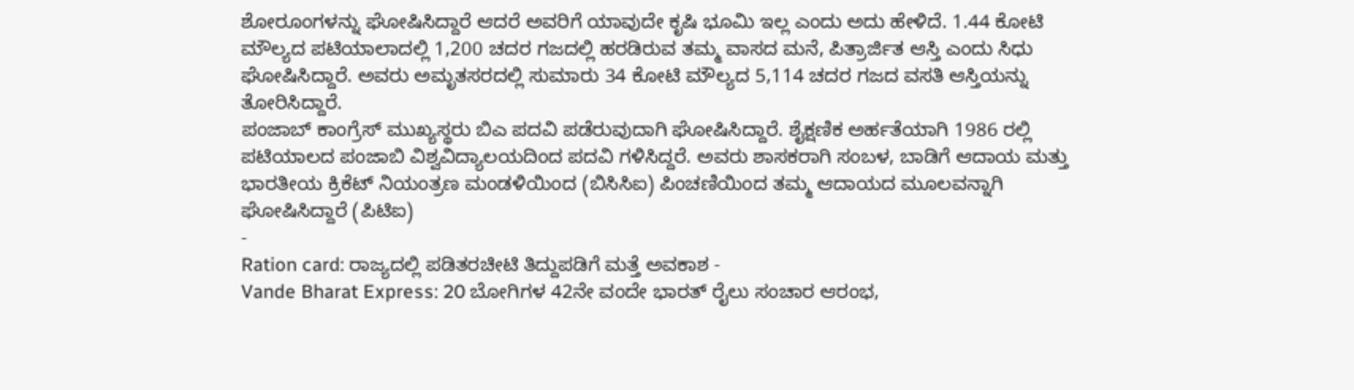ಶೋರೂಂಗಳನ್ನು ಘೋಷಿಸಿದ್ದಾರೆ ಆದರೆ ಅವರಿಗೆ ಯಾವುದೇ ಕೃಷಿ ಭೂಮಿ ಇಲ್ಲ ಎಂದು ಅದು ಹೇಳಿದೆ. 1.44 ಕೋಟಿ ಮೌಲ್ಯದ ಪಟಿಯಾಲಾದಲ್ಲಿ 1,200 ಚದರ ಗಜದಲ್ಲಿ ಹರಡಿರುವ ತಮ್ಮ ವಾಸದ ಮನೆ, ಪಿತ್ರಾರ್ಜಿತ ಆಸ್ತಿ ಎಂದು ಸಿಧು ಘೋಷಿಸಿದ್ದಾರೆ. ಅವರು ಅಮೃತಸರದಲ್ಲಿ ಸುಮಾರು 34 ಕೋಟಿ ಮೌಲ್ಯದ 5,114 ಚದರ ಗಜದ ವಸತಿ ಆಸ್ತಿಯನ್ನು ತೋರಿಸಿದ್ದಾರೆ.
ಪಂಜಾಬ್ ಕಾಂಗ್ರೆಸ್ ಮುಖ್ಯಸ್ಥರು ಬಿಎ ಪದವಿ ಪಡೆರುವುದಾಗಿ ಘೋಷಿಸಿದ್ದಾರೆ. ಶೈಕ್ಷಣಿಕ ಅರ್ಹತೆಯಾಗಿ 1986 ರಲ್ಲಿ ಪಟಿಯಾಲದ ಪಂಜಾಬಿ ವಿಶ್ವವಿದ್ಯಾಲಯದಿಂದ ಪದವಿ ಗಳಿಸಿದ್ದರೆ. ಅವರು ಶಾಸಕರಾಗಿ ಸಂಬಳ, ಬಾಡಿಗೆ ಆದಾಯ ಮತ್ತು ಭಾರತೀಯ ಕ್ರಿಕೆಟ್ ನಿಯಂತ್ರಣ ಮಂಡಳಿಯಿಂದ (ಬಿಸಿಸಿಐ) ಪಿಂಚಣಿಯಿಂದ ತಮ್ಮ ಆದಾಯದ ಮೂಲವನ್ನಾಗಿ ಘೋಷಿಸಿದ್ದಾರೆ (ಪಿಟಿಐ)
-
Ration card: ರಾಜ್ಯದಲ್ಲಿ ಪಡಿತರಚೀಟಿ ತಿದ್ದುಪಡಿಗೆ ಮತ್ತೆ ಅವಕಾಶ -
Vande Bharat Express: 20 ಬೋಗಿಗಳ 42ನೇ ವಂದೇ ಭಾರತ್ ರೈಲು ಸಂಚಾರ ಆರಂಭ,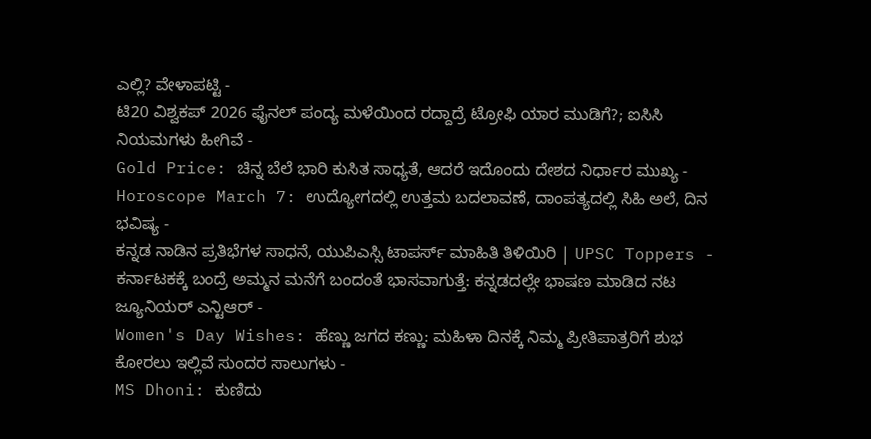ಎಲ್ಲಿ? ವೇಳಾಪಟ್ಟಿ -
ಟಿ20 ವಿಶ್ವಕಪ್ 2026 ಫೈನಲ್ ಪಂದ್ಯ ಮಳೆಯಿಂದ ರದ್ದಾದ್ರೆ ಟ್ರೋಫಿ ಯಾರ ಮುಡಿಗೆ?; ಐಸಿಸಿ ನಿಯಮಗಳು ಹೀಗಿವೆ -
Gold Price: ಚಿನ್ನ ಬೆಲೆ ಭಾರಿ ಕುಸಿತ ಸಾಧ್ಯತೆ, ಆದರೆ ಇದೊಂದು ದೇಶದ ನಿರ್ಧಾರ ಮುಖ್ಯ -
Horoscope March 7: ಉದ್ಯೋಗದಲ್ಲಿ ಉತ್ತಮ ಬದಲಾವಣೆ, ದಾಂಪತ್ಯದಲ್ಲಿ ಸಿಹಿ ಅಲೆ, ದಿನ ಭವಿಷ್ಯ -
ಕನ್ನಡ ನಾಡಿನ ಪ್ರತಿಭೆಗಳ ಸಾಧನೆ, ಯುಪಿಎಸ್ಸಿ ಟಾಪರ್ಸ್ ಮಾಹಿತಿ ತಿಳಿಯಿರಿ | UPSC Toppers -
ಕರ್ನಾಟಕಕ್ಕೆ ಬಂದ್ರೆ ಅಮ್ಮನ ಮನೆಗೆ ಬಂದಂತೆ ಭಾಸವಾಗುತ್ತೆ: ಕನ್ನಡದಲ್ಲೇ ಭಾಷಣ ಮಾಡಿದ ನಟ ಜ್ಯೂನಿಯರ್ ಎನ್ಟಿಆರ್ -
Women's Day Wishes: ಹೆಣ್ಣು ಜಗದ ಕಣ್ಣು: ಮಹಿಳಾ ದಿನಕ್ಕೆ ನಿಮ್ಮ ಪ್ರೀತಿಪಾತ್ರರಿಗೆ ಶುಭ ಕೋರಲು ಇಲ್ಲಿವೆ ಸುಂದರ ಸಾಲುಗಳು -
MS Dhoni: ಕುಣಿದು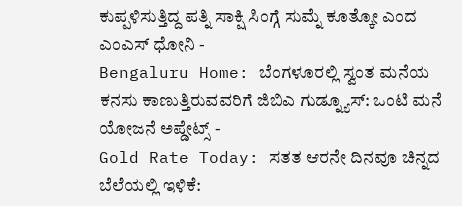ಕುಪ್ಪಳಿಸುತ್ತಿದ್ದ ಪತ್ನಿ ಸಾಕ್ಷಿ ಸಿಂಗ್ಗೆ ಸುಮ್ನೆ ಕೂತ್ಕೋ ಎಂದ ಎಂಎಸ್ ಧೋನಿ -
Bengaluru Home: ಬೆಂಗಳೂರಲ್ಲಿ ಸ್ವಂತ ಮನೆಯ ಕನಸು ಕಾಣುತ್ತಿರುವವರಿಗೆ ಜಿಬಿಎ ಗುಡ್ನ್ಯೂಸ್: ಒಂಟಿ ಮನೆ ಯೋಜನೆ ಅಪ್ಡೇಟ್ಸ್ -
Gold Rate Today: ಸತತ ಆರನೇ ದಿನವೂ ಚಿನ್ನದ ಬೆಲೆಯಲ್ಲಿ ಇಳಿಕೆ: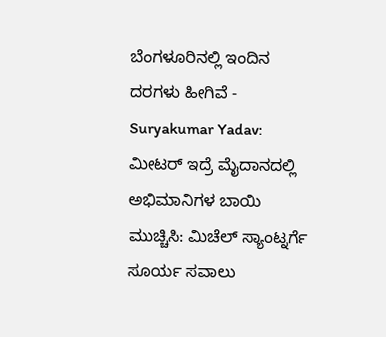ಬೆಂಗಳೂರಿನಲ್ಲಿ ಇಂದಿನ ದರಗಳು ಹೀಗಿವೆ -
Suryakumar Yadav: ಮೀಟರ್ ಇದ್ರೆ ಮೈದಾನದಲ್ಲಿ ಅಭಿಮಾನಿಗಳ ಬಾಯಿ ಮುಚ್ಚಿಸಿ: ಮಿಚೆಲ್ ಸ್ಯಾಂಟ್ನರ್ಗೆ ಸೂರ್ಯ ಸವಾಲು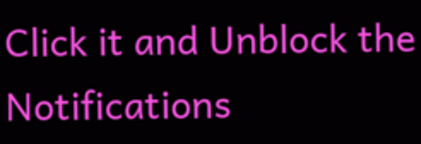Click it and Unblock the Notifications